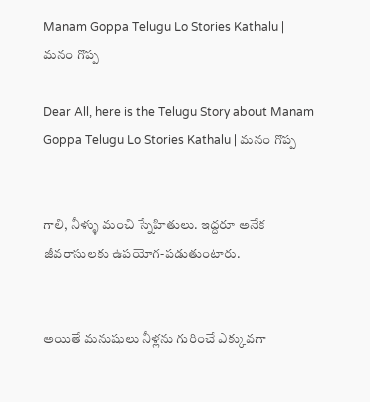Manam Goppa Telugu Lo Stories Kathalu | మనం గొప్ప

Dear All, here is the Telugu Story about Manam Goppa Telugu Lo Stories Kathalu | మనం గొప్ప


గాలి, నీళ్ళు మంచి స్నేహితులు. ఇద్దరూ అనేక జీవరాసులకు ఉపయోగ-పడుతుంటారు.


అయితే మనుషులు నీళ్లను గురించే ఎక్కువగా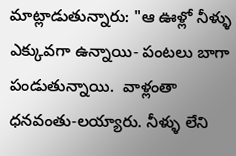మాట్లాడుతున్నారు: "ఆ ఊళ్లో నీళ్ళు ఎక్కువగా ఉన్నాయి- పంటలు బాగా పండుతున్నాయి.  వాళ్లంతా ధనవంతు-లయ్యారు. నీళ్ళు లేని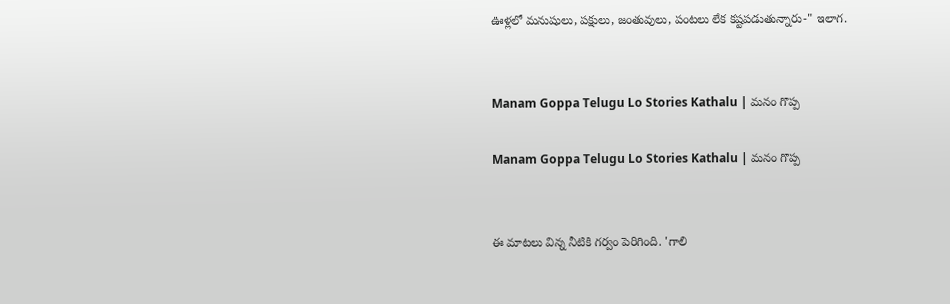ఊళ్లలో మనుషులు, పక్షులు, జంతువులు, పంటలు లేక కష్టపడుతున్నారు-" ఇలాగ.


Manam Goppa Telugu Lo Stories Kathalu | మనం గొప్ప

Manam Goppa Telugu Lo Stories Kathalu | మనం గొప్ప


ఈ మాటలు విన్న నీటికి గర్వం పెరిగింది. 'గాలి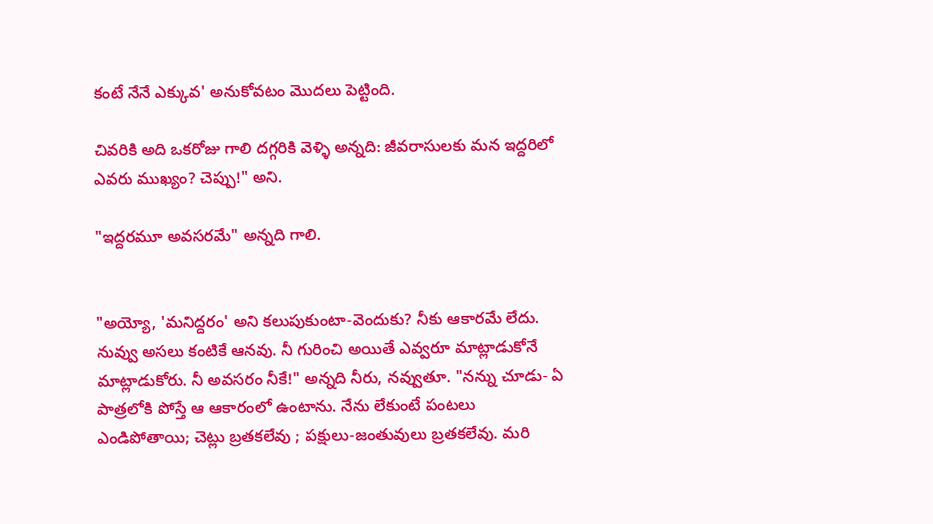కంటే నేనే ఎక్కువ' అనుకోవటం మొదలు పెట్టింది.

చివరికి అది ఒకరోజు గాలి దగ్గరికి వెళ్ళి అన్నది: జీవరాసులకు మన ఇద్దరిలో ఎవరు ముఖ్యం? చెప్పు!" అని.

"ఇద్దరమూ అవసరమే" అన్నది గాలి.


"అయ్యో, 'మనిద్దరం' అని కలుపుకుంటా-వెందుకు? నీకు ఆకారమే లేదు. నువ్వు అసలు కంటికే ఆనవు. నీ గురించి అయితే ఎవ్వరూ మాట్లాడుకోనే మాట్లాడుకోరు. నీ అవసరం నీకే!" అన్నది నీరు, నవ్వుతూ. "నన్ను చూడు- ఏ పాత్రలోకి పోస్తే ఆ ఆకారంలో ఉంటాను. నేను లేకుంటే పంటలు ఎండిపోతాయి; చెట్లు బ్రతకలేవు ; పక్షులు-జంతువులు బ్రతకలేవు. మరి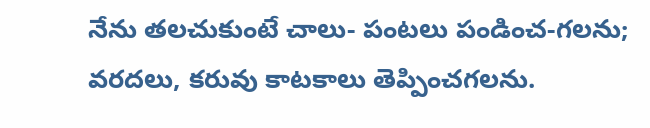నేను తలచుకుంటే చాలు- పంటలు పండించ-గలను; వరదలు, కరువు కాటకాలు తెప్పించగలను.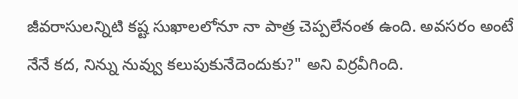జీవరాసులన్నిటి కష్ట సుఖాలలోనూ నా పాత్ర చెప్పలేనంత ఉంది. అవసరం అంటే నేనే కద, నిన్ను నువ్వు కలుపుకునేదెందుకు?" అని విర్రవీగింది.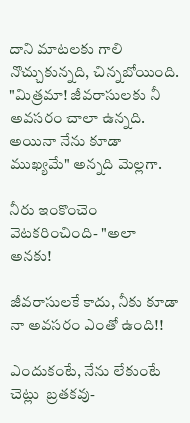దాని మాటలకు గాలి నొచ్చుకున్నది, చిన్నబోయింది. "మిత్రమా! జీవరాసులకు నీ అవసరం చాలా ఉన్నది. అయినా నేను కూడా ముఖ్యమే" అన్నది మెల్లగా.

నీరు ఇంకొంచెం వెటకరించింది- "అలా అనకు!

జీవరాసులకే కాదు, నీకు కూడా నా అవసరం ఎంతో ఉంది!!

ఎందుకంటే, నేను లేకుంటే చెట్లు  బ్రతకవు-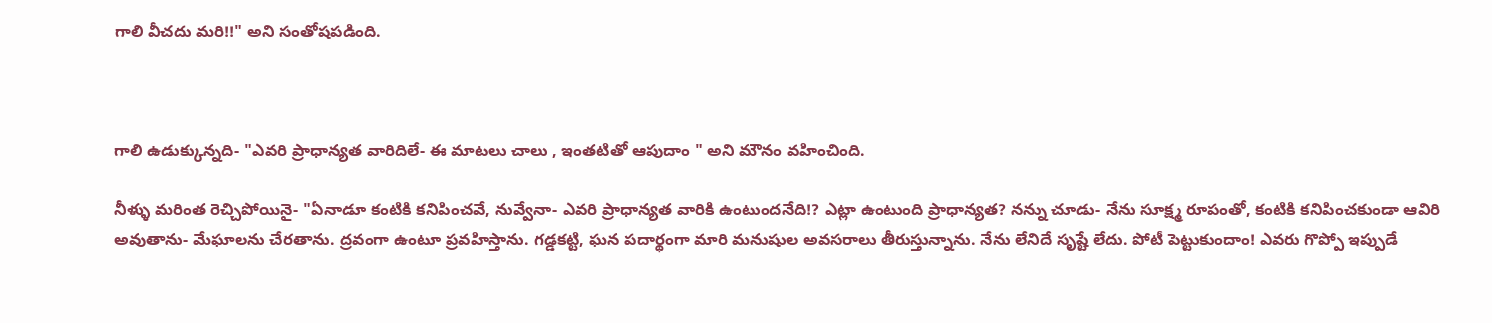గాలి వీచదు మరి!!" అని సంతోషపడింది.



గాలి ఉడుక్కున్నది- "ఎవరి ప్రాధాన్యత వారిదిలే- ఈ మాటలు చాలు , ఇంతటితో‌ ఆపుదాం " అని మౌనం వహించింది.

నీళ్ళు మరింత రెచ్చిపోయినై- "ఏనాడూ కంటికి కనిపించవే, నువ్వేనా- ఎవరి ప్రాధాన్యత వారికి ఉంటుందనేది!? ఎట్లా ఉంటుంది ప్రాధాన్యత? నన్ను చూడు- నేను సూక్ష్మ రూపంతో, కంటికి కనిపించకుండా ఆవిరి అవుతాను- మేఘాలను చేరతాను. ద్రవంగా ఉంటూ ప్రవహిస్తాను. గడ్డకట్టి, ఘన పదార్థంగా మారి మనుషుల అవసరాలు తీరుస్తున్నాను. నేను లేనిదే సృష్టే లేదు. పోటీ పెట్టుకుందాం! ఎవరు గొప్పో ఇప్పుడే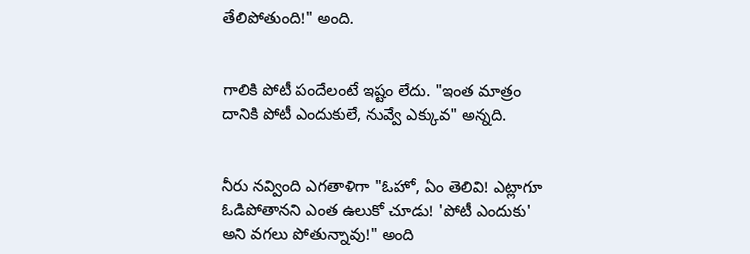తేలిపోతుంది!" అంది.


గాలికి పోటీ పందేలంటే ఇష్టం లేదు. "ఇంత మాత్రం దానికి పోటీ ఎందుకులే, నువ్వే ఎక్కువ" అన్నది.


నీరు నవ్వింది ఎగతాళిగా "ఓహో, ఏం తెలివి! ఎట్లాగూ ఓడిపోతానని ఎంత ఉలుకో చూడు! 'పోటీ ఎందుకు' అని వగలు పోతున్నావు!" అంది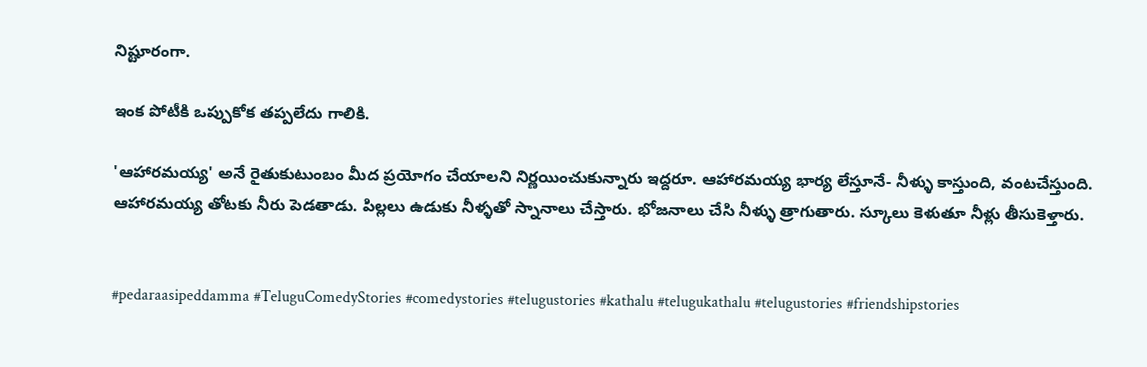నిష్టూరంగా.

ఇంక పోటీకి ఒప్పుకోక తప్పలేదు గాలికి.

'ఆహారమయ్య' అనే రైతుకుటుంబం మీద ప్రయోగం చేయాలని నిర్ణయించుకున్నారు ఇద్దరూ. ఆహారమయ్య భార్య లేస్తూనే- నీళ్ళు కాస్తుంది, వంటచేస్తుంది. ఆహారమయ్య తోటకు నీరు పెడతాడు. పిల్లలు ఉడుకు నీళ్ళతో‌ స్నానాలు చేస్తారు. భోజనాలు చేసి నీళ్ళు త్రాగుతారు. స్కూలు కెళుతూ నీళ్లు తీసుకెళ్తారు.


#pedaraasipeddamma #TeluguComedyStories #comedystories #telugustories #kathalu #telugukathalu #telugustories #friendshipstories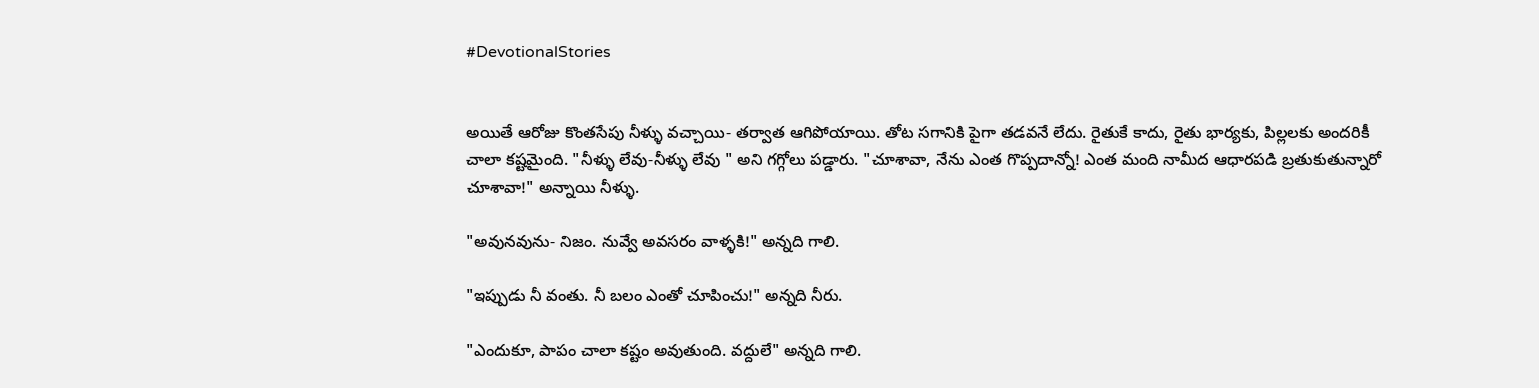#DevotionalStories


అయితే ఆరోజు కొంతసేపు నీళ్ళు వచ్చాయి- తర్వాత ఆగిపోయాయి. తోట సగానికి పైగా తడవనే లేదు. రైతుకే కాదు, రైతు భార్యకు, పిల్లలకు అందరికీ చాలా కష్టమైంది. "నీళ్ళు లేవు-నీళ్ళు లేవు " అని గగ్గోలు పడ్డారు. "చూశావా, నేను ఎంత గొప్పదాన్నో! ఎంత మంది నామీద ఆధారపడి బ్రతుకుతున్నారో చూశావా!" అన్నాయి నీళ్ళు.

"అవునవును- నిజం. నువ్వే అవసరం వాళ్ళకి!" అన్నది గాలి.

"ఇప్పుడు నీ వంతు. నీ బలం ఎంతో‌ చూపించు!" అన్నది నీరు.

"ఎందుకూ, పాపం చాలా కష్టం అవుతుంది. వద్దులే" అన్నది గాలి.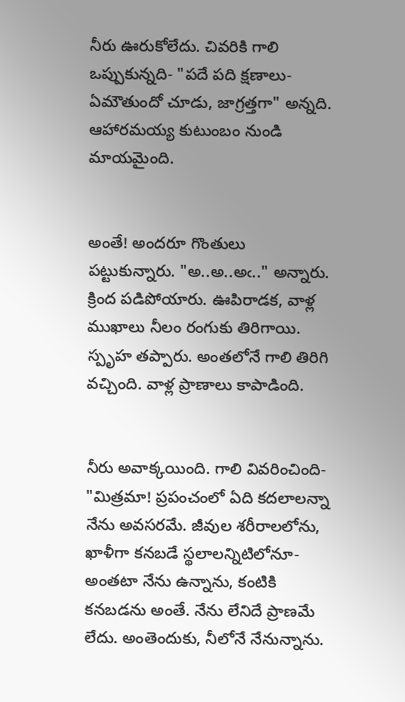నీరు ఊరుకోలేదు. చివరికి గాలి ఒప్పుకున్నది- "పదే పది క్షణాలు- ఏమౌతుందో చూడు, జాగ్రత్తగా" అన్నది. ఆహారమయ్య కుటుంబం నుండి మాయమైంది.


అంతే! అందరూ గొంతులు పట్టుకున్నారు. "అ..అ..అఁ.." అన్నారు. క్రింద పడిపోయారు. ఊపిరాడక, వాళ్ల ముఖాలు నీలం రంగుకు తిరిగాయి. స్పృహ తప్పారు. అంతలోనే గాలి తిరిగి వచ్చింది. వాళ్ల ప్రాణాలు కాపాడింది.


నీరు అవాక్కయింది. గాలి వివరించింది- "మిత్రమా! ప్రపంచంలో ఏది కదలాలన్నా నేను అవసరమే. జీవుల శరీరాలలోను, ఖాళీగా కనబడే స్థలాలన్నిటిలోనూ- అంతటా నేను ఉన్నాను, కంటికి కనబడను అంతే. నేను లేనిదే ప్రాణమే లేదు. అంతెందుకు, నీలోనే నేనున్నాను.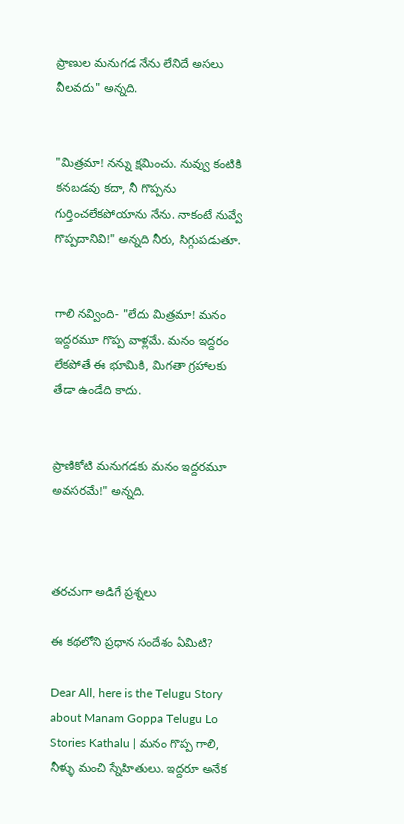ప్రాణుల మనుగడ నేను లేనిదే అసలు వీలవదు" అన్నది.


"మిత్రమా! నన్ను క్షమించు. నువ్వు కంటికి కనబడవు కదా, నీ గొప్పను గుర్తించలేకపోయాను నేను. నాకంటే నువ్వే గొప్పదానివి!" అన్నది నీరు, సిగ్గుపడుతూ.


గాలి నవ్వింది- "లేదు మిత్రమా! మనం ఇద్దరమూ గొప్ప వాళ్లమే. మనం ఇద్దరం లేకపోతే ఈ భూమికి, మిగతా గ్రహాలకు తేడా ఉండేది కాదు.


ప్రాణికోటి మనుగడకు మనం ఇద్దరమూ అవసరమే!" అన్నది.



తరచుగా అడిగే ప్రశ్నలు

ఈ కథలోని ప్రధాన సందేశం ఏమిటి?

Dear All, here is the Telugu Story about Manam Goppa Telugu Lo Stories Kathalu | మనం గొప్ప గాలి, నీళ్ళు మంచి స్నేహితులు. ఇద్దరూ అనేక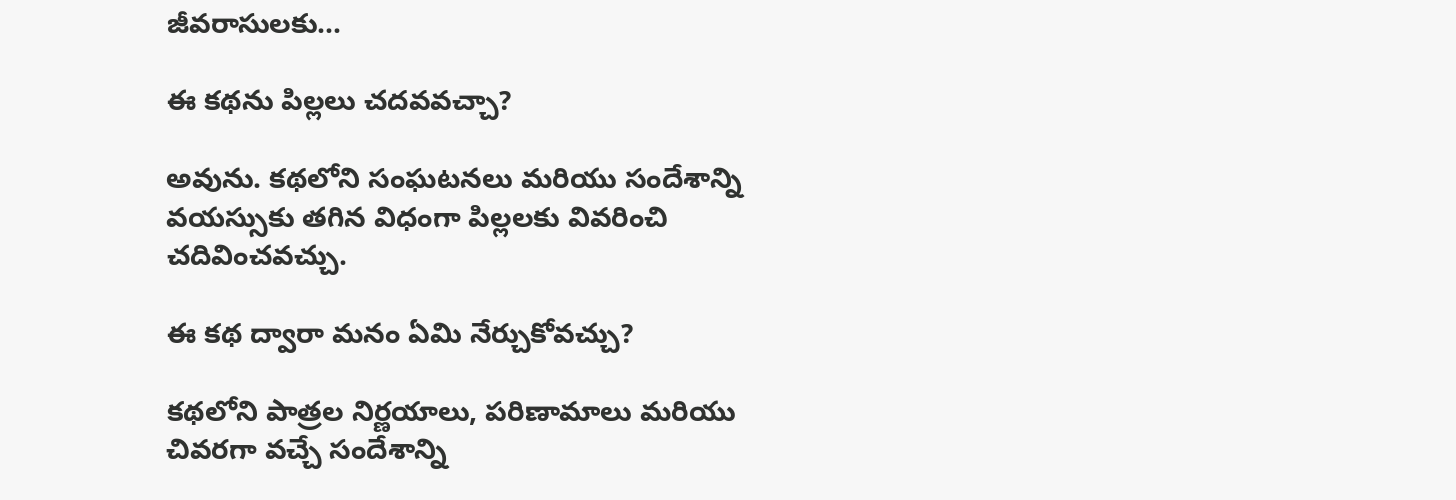జీవరాసులకు...

ఈ కథను పిల్లలు చదవవచ్చా?

అవును. కథలోని సంఘటనలు మరియు సందేశాన్ని వయస్సుకు తగిన విధంగా పిల్లలకు వివరించి చదివించవచ్చు.

ఈ కథ ద్వారా మనం ఏమి నేర్చుకోవచ్చు?

కథలోని పాత్రల నిర్ణయాలు, పరిణామాలు మరియు చివరగా వచ్చే సందేశాన్ని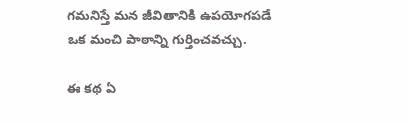గమనిస్తే మన జీవితానికి ఉపయోగపడే ఒక మంచి పాఠాన్ని గుర్తించవచ్చు.

ఈ కథ ఏ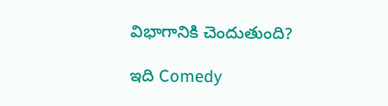విభాగానికి చెందుతుంది?

ఇది Comedy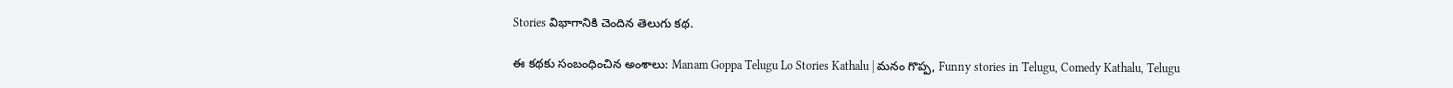Stories విభాగానికి చెందిన తెలుగు కథ.

ఈ కథకు సంబంధించిన అంశాలు: Manam Goppa Telugu Lo Stories Kathalu | మనం గొప్ప, Funny stories in Telugu, Comedy Kathalu, Telugu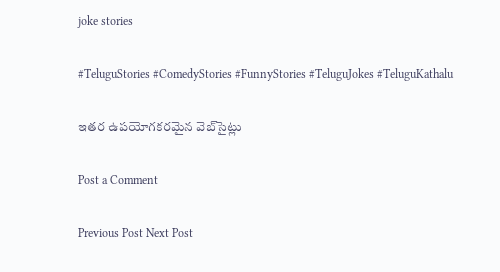joke stories

#TeluguStories #ComedyStories #FunnyStories #TeluguJokes #TeluguKathalu

ఇతర ఉపయోగకరమైన వెబ్‌సైట్లు

Post a Comment

Previous Post Next Post